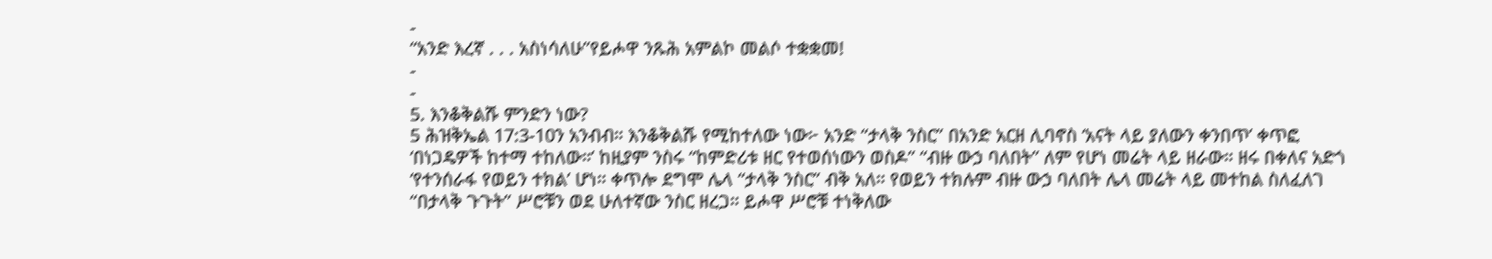-
“አንድ እረኛ . . . አስነሳለሁ”የይሖዋ ንጹሕ አምልኮ መልሶ ተቋቋመ!
-
-
5. እንቆቅልሹ ምንድን ነው?
5 ሕዝቅኤል 17:3-10ን አንብብ። እንቆቅልሹ የሚከተለው ነው፦ አንድ “ታላቅ ንስር” በአንድ አርዘ ሊባኖስ ‘አናት ላይ ያለውን ቀንበጥ’ ቀጥፎ ‘በነጋዴዎች ከተማ ተከለው።’ ከዚያም ንስሩ “ከምድሪቱ ዘር የተወሰነውን ወስዶ” “ብዙ ውኃ ባለበት” ለም የሆነ መሬት ላይ ዘራው። ዘሩ በቀለና አድጎ ‘የተንሰራፋ የወይን ተክል’ ሆነ። ቀጥሎ ደግሞ ሌላ “ታላቅ ንስር” ብቅ አለ። የወይን ተክሉም ብዙ ውኃ ባለበት ሌላ መሬት ላይ መተከል ስለፈለገ “በታላቅ ጉጉት” ሥሮቹን ወደ ሁለተኛው ንስር ዘረጋ። ይሖዋ ሥሮቹ ተነቅለው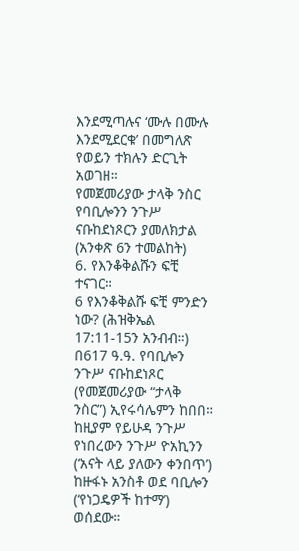እንደሚጣሉና ‘ሙሉ በሙሉ እንደሚደርቁ’ በመግለጽ የወይን ተክሉን ድርጊት አወገዘ።
የመጀመሪያው ታላቅ ንስር የባቢሎንን ንጉሥ ናቡከደነጾርን ያመለክታል (አንቀጽ 6ን ተመልከት)
6. የእንቆቅልሹን ፍቺ ተናገር።
6 የእንቆቅልሹ ፍቺ ምንድን ነው? (ሕዝቅኤል 17:11-15ን አንብብ።) በ617 ዓ.ዓ. የባቢሎን ንጉሥ ናቡከደነጾር (የመጀመሪያው “ታላቅ ንስር”) ኢየሩሳሌምን ከበበ። ከዚያም የይሁዳ ንጉሥ የነበረውን ንጉሥ ዮአኪንን (‘አናት ላይ ያለውን ቀንበጥ’) ከዙፋኑ አንስቶ ወደ ባቢሎን (‘የነጋዴዎች ከተማ’) ወሰደው።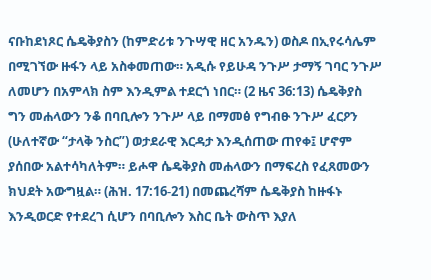ናቡከደነጾር ሴዴቅያስን (ከምድሪቱ ንጉሣዊ ዘር አንዱን) ወስዶ በኢየሩሳሌም በሚገኘው ዙፋን ላይ አስቀመጠው። አዲሱ የይሁዳ ንጉሥ ታማኝ ገባር ንጉሥ ለመሆን በአምላክ ስም እንዲምል ተደርጎ ነበር። (2 ዜና 36:13) ሴዴቅያስ ግን መሐላውን ንቆ በባቢሎን ንጉሥ ላይ በማመፅ የግብፁ ንጉሥ ፈርዖን (ሁለተኛው “ታላቅ ንስር”) ወታደራዊ እርዳታ እንዲሰጠው ጠየቀ፤ ሆኖም ያሰበው አልተሳካለትም። ይሖዋ ሴዴቅያስ መሐላውን በማፍረስ የፈጸመውን ክህደት አውግዟል። (ሕዝ. 17:16-21) በመጨረሻም ሴዴቅያስ ከዙፋኑ እንዲወርድ የተደረገ ሲሆን በባቢሎን እስር ቤት ውስጥ እያለ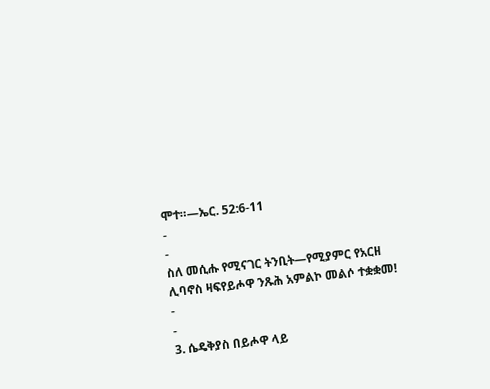ሞተ።—ኤር. 52:6-11
-
-
ስለ መሲሑ የሚናገር ትንቢት—የሚያምር የአርዘ ሊባኖስ ዛፍየይሖዋ ንጹሕ አምልኮ መልሶ ተቋቋመ!
-
-
3. ሴዴቅያስ በይሖዋ ላይ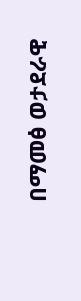በማመፅ ወታደራዊ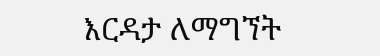እርዳታ ለማግኘት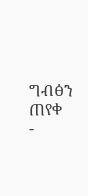ግብፅን ጠየቀ
-